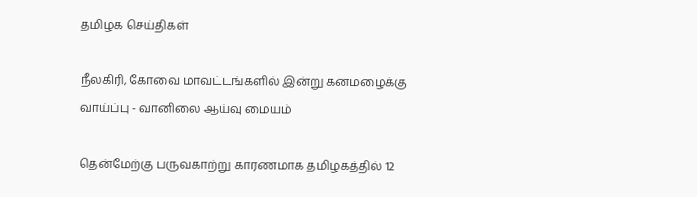தமிழக செய்திகள்

நீலகிரி, கோவை மாவட்டங்களில் இன்று கனமழைக்கு வாய்ப்பு - வானிலை ஆய்வு மையம்

தென்மேற்கு பருவகாற்று காரணமாக தமிழகத்தில் 12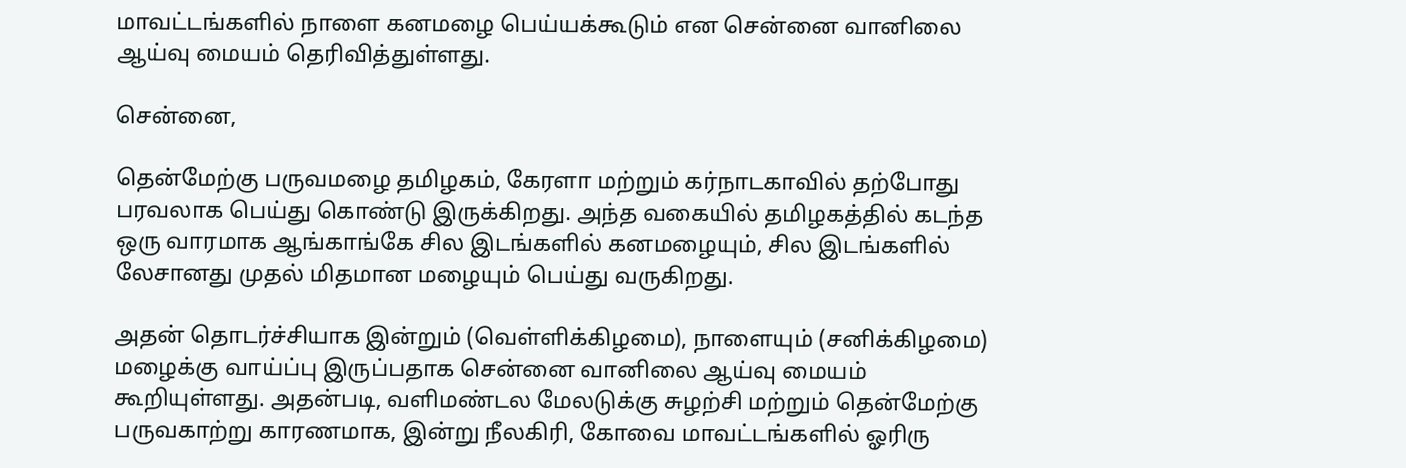மாவட்டங்களில் நாளை கனமழை பெய்யக்கூடும் என சென்னை வானிலை ஆய்வு மையம் தெரிவித்துள்ளது.

சென்னை,

தென்மேற்கு பருவமழை தமிழகம், கேரளா மற்றும் கர்நாடகாவில் தற்போது பரவலாக பெய்து கொண்டு இருக்கிறது. அந்த வகையில் தமிழகத்தில் கடந்த ஒரு வாரமாக ஆங்காங்கே சில இடங்களில் கனமழையும், சில இடங்களில் லேசானது முதல் மிதமான மழையும் பெய்து வருகிறது.

அதன் தொடர்ச்சியாக இன்றும் (வெள்ளிக்கிழமை), நாளையும் (சனிக்கிழமை) மழைக்கு வாய்ப்பு இருப்பதாக சென்னை வானிலை ஆய்வு மையம் கூறியுள்ளது. அதன்படி, வளிமண்டல மேலடுக்கு சுழற்சி மற்றும் தென்மேற்கு பருவகாற்று காரணமாக, இன்று நீலகிரி, கோவை மாவட்டங்களில் ஓரிரு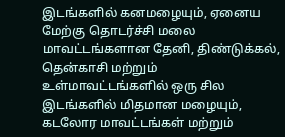இடங்களில் கனமழையும், ஏனைய மேற்கு தொடர்ச்சி மலை மாவட்டங்களான தேனி, திண்டுக்கல், தென்காசி மற்றும் உள்மாவட்டங்களில் ஒரு சில இடங்களில் மிதமான மழையும், கடலோர மாவட்டங்கள் மற்றும்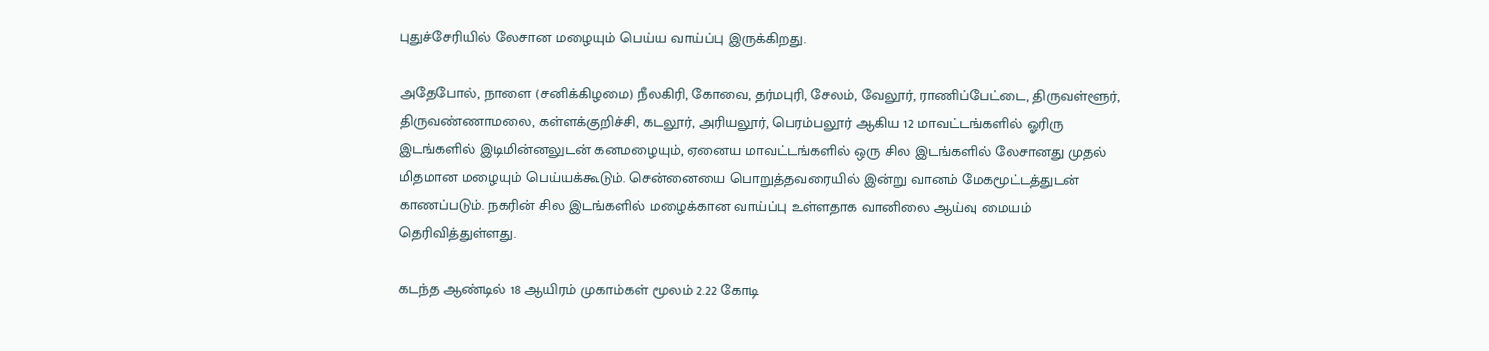புதுச்சேரியில் லேசான மழையும் பெய்ய வாய்ப்பு இருக்கிறது.

அதேபோல், நாளை (சனிக்கிழமை) நீலகிரி, கோவை, தர்மபுரி, சேலம், வேலூர், ராணிப்பேட்டை, திருவள்ளூர், திருவண்ணாமலை, கள்ளக்குறிச்சி, கடலூர், அரியலூர், பெரம்பலூர் ஆகிய 12 மாவட்டங்களில் ஓரிரு இடங்களில் இடிமின்னலுடன் கனமழையும், ஏனைய மாவட்டங்களில் ஒரு சில இடங்களில் லேசானது முதல் மிதமான மழையும் பெய்யக்கூடும். சென்னையை பொறுத்தவரையில் இன்று வானம் மேகமூட்டத்துடன் காணப்படும். நகரின் சில இடங்களில் மழைக்கான வாய்ப்பு உள்ளதாக வானிலை ஆய்வு மையம் தெரிவித்துள்ளது.

கடந்த ஆண்டில் 18 ஆயிரம் முகாம்கள் மூலம் 2.22 கோடி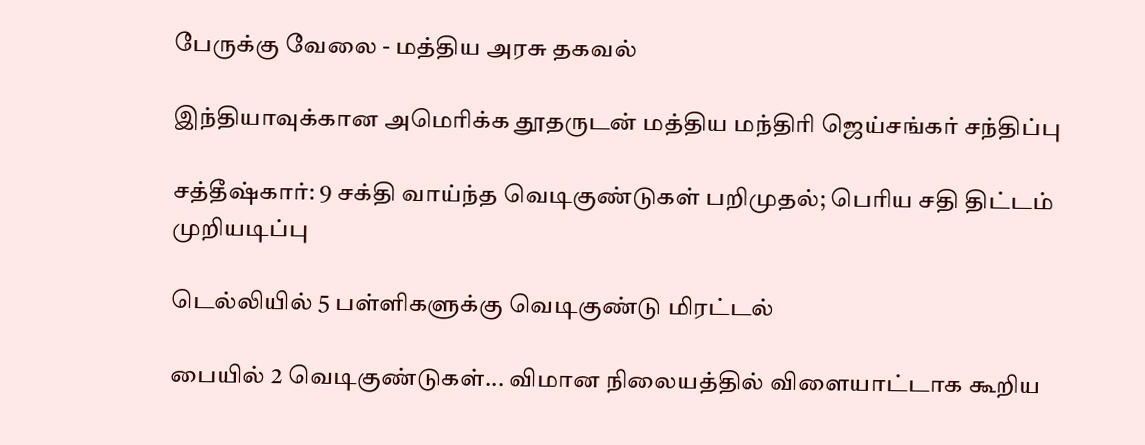பேருக்கு வேலை - மத்திய அரசு தகவல்

இந்தியாவுக்கான அமெரிக்க தூதருடன் மத்திய மந்திரி ஜெய்சங்கர் சந்திப்பு

சத்தீஷ்கார்: 9 சக்தி வாய்ந்த வெடிகுண்டுகள் பறிமுதல்; பெரிய சதி திட்டம் முறியடிப்பு

டெல்லியில் 5 பள்ளிகளுக்கு வெடிகுண்டு மிரட்டல்

பையில் 2 வெடிகுண்டுகள்... விமான நிலையத்தில் விளையாட்டாக கூறிய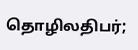தொழிலதிபர்;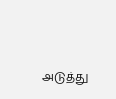அடுத்து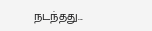நடந்தது...